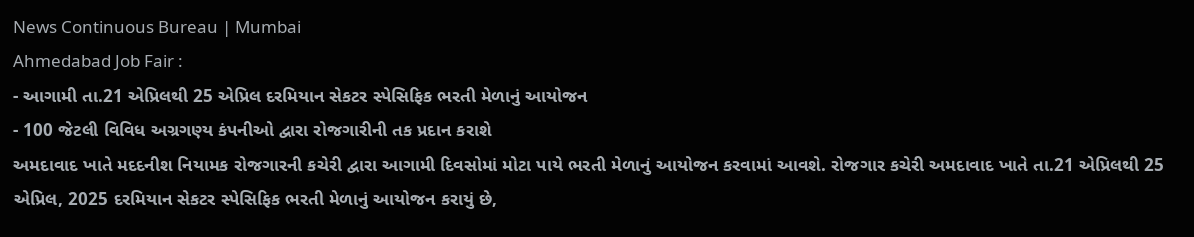News Continuous Bureau | Mumbai
Ahmedabad Job Fair :
- આગામી તા.21 એપ્રિલથી 25 એપ્રિલ દરમિયાન સેકટર સ્પેસિફિક ભરતી મેળાનું આયોજન
- 100 જેટલી વિવિધ અગ્રગણ્ય કંપનીઓ દ્વારા રોજગારીની તક પ્રદાન કરાશે
અમદાવાદ ખાતે મદદનીશ નિયામક રોજગારની કચેરી દ્વારા આગામી દિવસોમાં મોટા પાયે ભરતી મેળાનું આયોજન કરવામાં આવશે. રોજગાર કચેરી અમદાવાદ ખાતે તા.21 એપ્રિલથી 25 એપ્રિલ, 2025 દરમિયાન સેકટર સ્પેસિફિક ભરતી મેળાનું આયોજન કરાયું છે,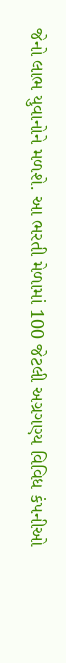જેનો લાભ યુવાનોને મળશે. આ ભરતી મેળામાં 100 જેટલી અગ્રગણ્ય વિવિધ કંપનીઓ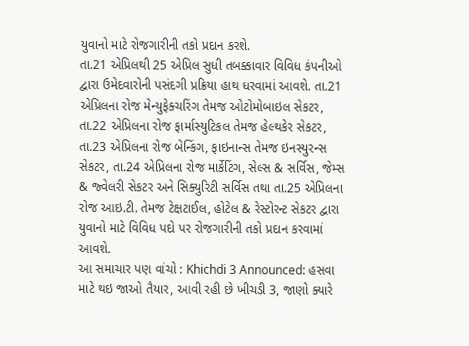યુવાનો માટે રોજગારીની તકો પ્રદાન કરશે.
તા.21 એપ્રિલથી 25 એપ્રિલ સુધી તબક્કાવાર વિવિધ કંપનીઓ દ્વારા ઉમેદવારોની પસંદગી પ્રક્રિયા હાથ ધરવામાં આવશે. તા.21 એપ્રિલના રોજ મેન્યુફેક્ચરિંગ તેમજ ઓટોમોબાઇલ સેકટર, તા.22 એપ્રિલના રોજ ફાર્માસ્યુટિકલ તેમજ હેલ્થકેર સેકટર, તા.23 એપ્રિલના રોજ બેન્કિંગ, ફાઇનાન્સ તેમજ ઇનસ્યુરન્સ સેકટર, તા.24 એપ્રિલના રોજ માર્કેટિંગ, સેલ્સ & સર્વિસ, જેમ્સ & જ્વેલરી સેકટર અને સિક્યુરિટી સર્વિસ તથા તા.25 એપ્રિલના રોજ આઇ.ટી. તેમજ ટેક્ષટાઈલ, હોટેલ & રેસ્ટોરન્ટ સેકટર દ્વારા યુવાનો માટે વિવિધ પદો પર રોજગારીની તકો પ્રદાન કરવામાં આવશે.
આ સમાચાર પણ વાંચો : Khichdi 3 Announced: હસવા માટે થઇ જાઓ તૈયાર, આવી રહી છે ખીચડી 3, જાણો ક્યારે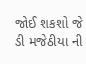જોઈ શકશો જે ડી મજેઠીયા ની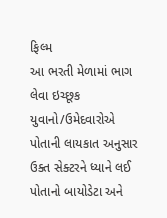ફિલ્મ
આ ભરતી મેળામાં ભાગ લેવા ઇચ્છૂક યુવાનો/ઉમેદવારોએ પોતાની લાયકાત અનુસાર ઉક્ત સેક્ટરને ધ્યાને લઈ પોતાનો બાયોડેટા અને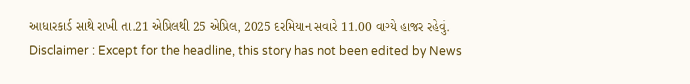આધારકાર્ડ સાથે રાખી તા.21 એપ્રિલથી 25 એપ્રિલ, 2025 દરમિયાન સવારે 11.00 વાગ્યે હાજર રહેવું.
Disclaimer : Except for the headline, this story has not been edited by News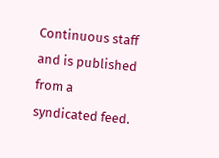Continuous staff and is published from a syndicated feed.